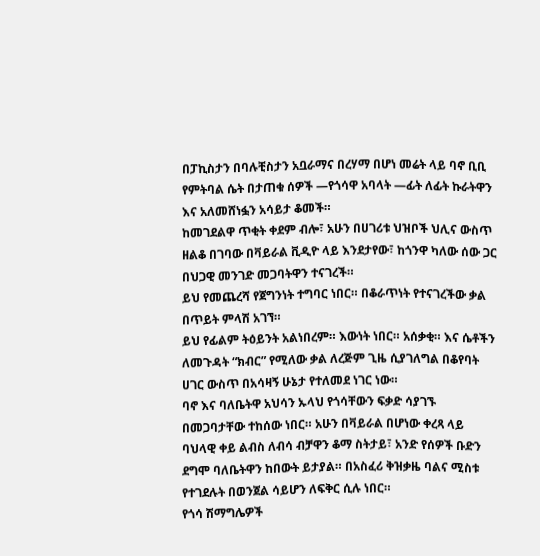በፓኪስታን በባሉቺስታን አቧራማና በረሃማ በሆነ መሬት ላይ ባኖ ቢቢ የምትባል ሴት በታጠቁ ሰዎች —የጎሳዋ አባላት —ፊት ለፊት ኩራትዋን እና አለመሸነፏን አሳይታ ቆመች።
ከመገደልዋ ጥቂት ቀደም ብሎ፣ አሁን በሀገሪቱ ህዝቦች ህሊና ውስጥ ዘልቆ በገባው በቫይራል ቪዲዮ ላይ እንደታየው፣ ከጎንዋ ካለው ሰው ጋር በህጋዊ መንገድ መጋባትዋን ተናገረች።
ይህ የመጨረሻ የጀግንነት ተግባር ነበር። በቆራጥነት የተናገረችው ቃል በጥይት ምላሽ አገኘ።
ይህ የፊልም ትዕይንት አልነበረም። እውነት ነበር። አሰቃቂ። እና ሴቶችን ለመጉዳት “ክብር” የሚለው ቃል ለረጅም ጊዜ ሲያገለግል በቆየባት ሀገር ውስጥ በአሳዛኝ ሁኔታ የተለመደ ነገር ነው።
ባኖ እና ባለቤትዋ አህሳን ኡላህ የጎሳቸውን ፍቃድ ሳያገኙ በመጋባታቸው ተከሰው ነበር። አሁን በቫይራል በሆነው ቀረጻ ላይ ባህላዊ ቀይ ልብስ ለብሳ ብቻዋን ቆማ ስትታይ፣ አንድ የሰዎች ቡድን ደግሞ ባለቤትዋን ከበውት ይታያል። በአስፈሪ ቅዝቃዜ ባልና ሚስቱ የተገደሉት በወንጀል ሳይሆን ለፍቅር ሲሉ ነበር።
የጎሳ ሽማግሌዎች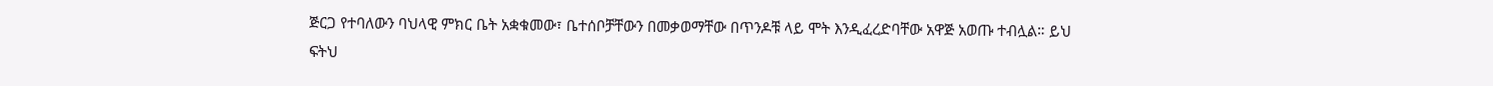ጅርጋ የተባለውን ባህላዊ ምክር ቤት አቋቁመው፣ ቤተሰቦቻቸውን በመቃወማቸው በጥንዶቹ ላይ ሞት እንዲፈረድባቸው አዋጅ አወጡ ተብሏል። ይህ ፍትህ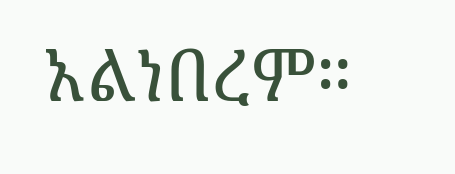አልነበረም።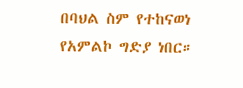በባህል ስም የተከናወነ የአምልኮ ግድያ ነበር።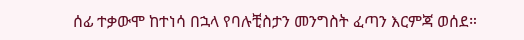ሰፊ ተቃውሞ ከተነሳ በኋላ የባሉቺስታን መንግስት ፈጣን እርምጃ ወሰደ።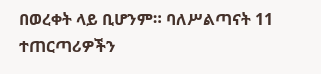በወረቀት ላይ ቢሆንም። ባለሥልጣናት 11 ተጠርጣሪዎችን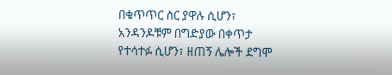በቁጥጥር ስር ያዋሉ ሲሆን፣ አንዳንዶቹም በግድያው በቀጥታ የተሳተፉ ሲሆን፣ ዘጠኝ ሌሎች ደግሞ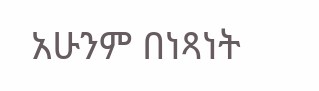አሁንም በነጻነት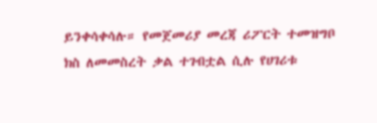ይንቀሳቀሳሉ። የመጀመሪያ መረጃ ሪፖርት ተመዝግቦ ክስ ለመመስረት ቃል ተገብቷል ሲሉ የሀገሪቱ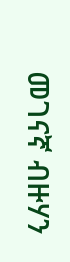መገናኛ ብዙሃን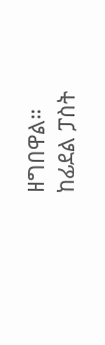ዘግበዋል።
ከፊደል ፓስት